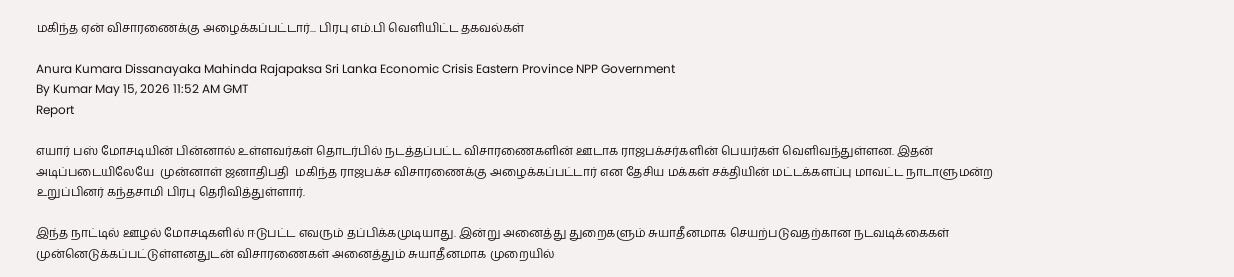மகிந்த ஏன் விசாரணைக்கு அழைக்கப்பட்டார்... பிரபு எம்.பி வெளியிட்ட தகவல்கள்

Anura Kumara Dissanayaka Mahinda Rajapaksa Sri Lanka Economic Crisis Eastern Province NPP Government
By Kumar May 15, 2026 11:52 AM GMT
Report

எயார் பஸ் மோசடியின் பின்னால் உள்ளவர்கள் தொடர்பில் நடத்தப்பட்ட விசாரணைகளின் ஊடாக ராஜபக்சர்களின் பெயர்கள் வெளிவந்துள்ளன. இதன் அடிப்படையிலேயே  முன்னாள் ஜனாதிபதி  மகிந்த ராஜபக்ச விசாரணைக்கு அழைக்கப்பட்டார் என தேசிய மக்கள் சக்தியின் மட்டக்களப்பு மாவட்ட நாடாளுமன்ற உறுப்பினர் கந்தசாமி பிரபு தெரிவித்துள்ளார்.

இந்த நாட்டில் ஊழல் மோசடிகளில் ஈடுபட்ட எவரும் தப்பிக்கமுடியாது. இன்று அனைத்து துறைகளும் சுயாதீனமாக செயற்படுவதற்கான நடவடிக்கைகள் முன்னெடுக்கப்பட்டுள்ளனதுடன் விசாரணைகள் அனைத்தும் சுயாதீனமாக முறையில்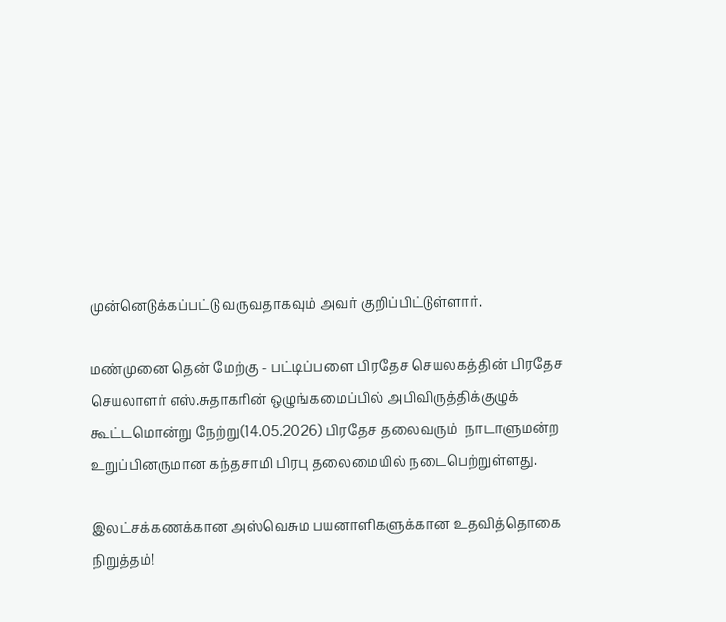முன்னெடுக்கப்பட்டு வருவதாகவும் அவர் குறிப்பிட்டுள்ளார்.

மண்முனை தென் மேற்கு - பட்டிப்பளை பிரதேச செயலகத்தின் பிரதேச செயலாளர் எஸ்.சுதாகரின் ஒழுங்கமைப்பில் அபிவிருத்திக்குழுக் கூட்டமொன்று நேற்று(14.05.2026) பிரதேச தலைவரும்  நாடாளுமன்ற உறுப்பினருமான கந்தசாமி பிரபு தலைமையில் நடைபெற்றுள்ளது.

இலட்சக்கணக்கான அஸ்வெசும பயனாளிகளுக்கான உதவித்தொகை நிறுத்தம்!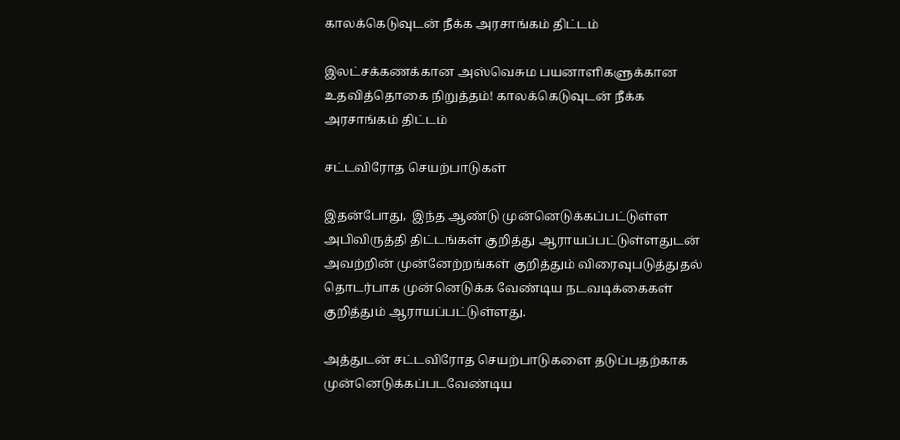காலக்கெடுவுடன் நீக்க அரசாங்கம் திட்டம்

இலட்சக்கணக்கான அஸ்வெசும பயனாளிகளுக்கான உதவித்தொகை நிறுத்தம்! காலக்கெடுவுடன் நீக்க அரசாங்கம் திட்டம்

சட்டவிரோத செயற்பாடுகள்

இதன்போது,  இந்த ஆண்டு முன்னெடுக்கப்பட்டுள்ள அபிவிருத்தி திட்டங்கள் குறித்து ஆராயப்பட்டுள்ளதுடன் அவற்றின் முன்னேற்றங்கள் குறித்தும் விரைவுபடுத்துதல் தொடர்பாக முன்னெடுக்க வேண்டிய நடவடிக்கைகள் குறித்தும் ஆராயப்பட்டுள்ளது.

அத்துடன் சட்டவிரோத செயற்பாடுகளை தடுப்பதற்காக முன்னெடுக்கப்படவேண்டிய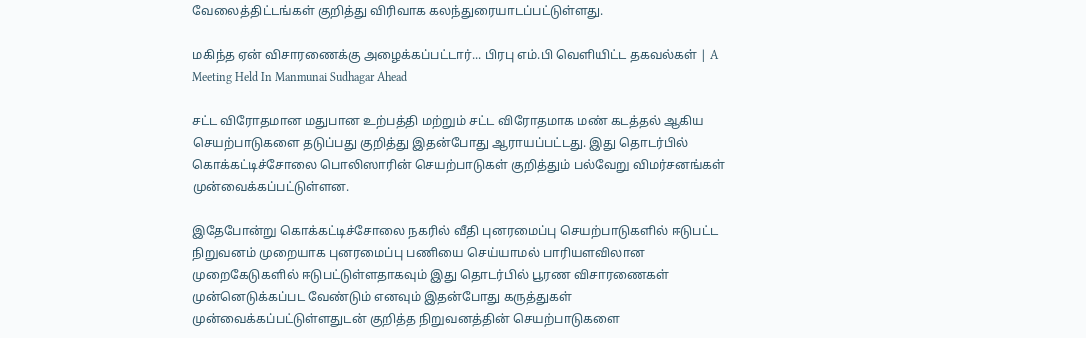வேலைத்திட்டங்கள் குறித்து விரிவாக கலந்துரையாடப்பட்டுள்ளது.

மகிந்த ஏன் விசாரணைக்கு அழைக்கப்பட்டார்... பிரபு எம்.பி வெளியிட்ட தகவல்கள் | A Meeting Held In Manmunai Sudhagar Ahead

சட்ட விரோதமான மதுபான உற்பத்தி மற்றும் சட்ட விரோதமாக மண் கடத்தல் ஆகிய செயற்பாடுகளை தடுப்பது குறித்து இதன்போது ஆராயப்பட்டது. இது தொடர்பில் கொக்கட்டிச்சோலை பொலிஸாரின் செயற்பாடுகள் குறித்தும் பல்வேறு விமர்சனங்கள் முன்வைக்கப்பட்டுள்ளன.

இதேபோன்று கொக்கட்டிச்சோலை நகரில் வீதி புனரமைப்பு செயற்பாடுகளில் ஈடுபட்ட நிறுவனம் முறையாக புனரமைப்பு பணியை செய்யாமல் பாரியளவிலான முறைகேடுகளில் ஈடுபட்டுள்ளதாகவும் இது தொடர்பில் பூரண விசாரணைகள் முன்னெடுக்கப்பட வேண்டும் எனவும் இதன்போது கருத்துகள் முன்வைக்கப்பட்டுள்ளதுடன் குறித்த நிறுவனத்தின் செயற்பாடுகளை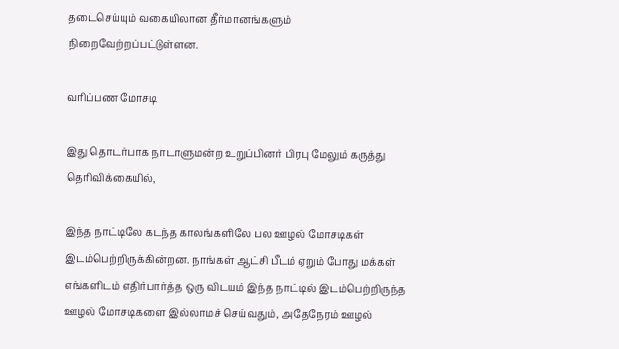தடைசெய்யும் வகையிலான தீர்மானங்களும் நிறைவேற்றப்பட்டுள்ளன.

வரிப்பண மோசடி

இது தொடர்பாக நாடாளுமன்ற உறுப்பினர் பிரபு மேலும் கருத்து தெரிவிக்கையில்,

இந்த நாட்டிலே கடந்த காலங்களிலே பல ஊழல் மோசடிகள் இடம்பெற்றிருக்கின்றன. நாங்கள் ஆட்சி பீடம் ஏறும் போது மக்கள் எங்களிடம் எதிர்பார்த்த ஒரு விடயம் இந்த நாட்டில் இடம்பெற்றிருந்த ஊழல் மோசடிகளை இல்லாமச் செய்வதும், அதேநேரம் ஊழல்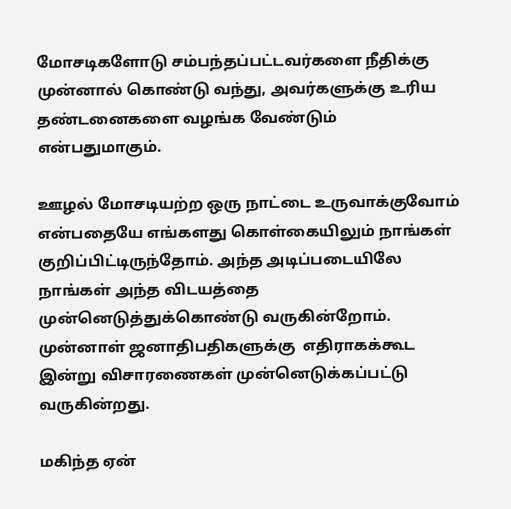மோசடிகளோடு சம்பந்தப்பட்டவர்களை நீதிக்கு முன்னால் கொண்டு வந்து, அவர்களுக்கு உரிய தண்டனைகளை வழங்க வேண்டும் என்பதுமாகும்.

ஊழல் மோசடியற்ற ஒரு நாட்டை உருவாக்குவோம் என்பதையே எங்களது கொள்கையிலும் நாங்கள் குறிப்பிட்டிருந்தோம். அந்த அடிப்படையிலே நாங்கள் அந்த விடயத்தை முன்னெடுத்துக்கொண்டு வருகின்றோம். முன்னாள் ஜனாதிபதிகளுக்கு  எதிராகக்கூட இன்று விசாரணைகள் முன்னெடுக்கப்பட்டு வருகின்றது.

மகிந்த ஏன்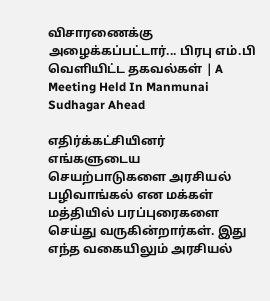விசாரணைக்கு அழைக்கப்பட்டார்... பிரபு எம்.பி வெளியிட்ட தகவல்கள் | A Meeting Held In Manmunai Sudhagar Ahead

எதிர்க்கட்சியினர்  எங்களுடைய செயற்பாடுகளை அரசியல் பழிவாங்கல் என மக்கள் மத்தியில் பரப்புரைகளை செய்து வருகின்றார்கள். இது எந்த வகையிலும் அரசியல்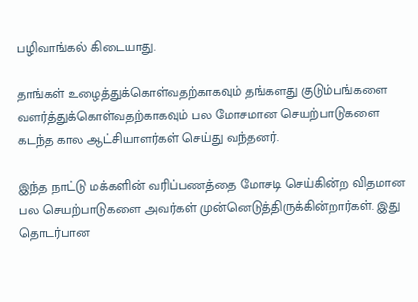பழிவாங்கல் கிடையாது.

தாங்கள் உழைத்துக்கொள்வதற்காகவும் தங்களது குடும்பங்களை வளர்த்துக்கொள்வதற்காகவும் பல மோசமான செயற்பாடுகளை கடந்த கால ஆட்சியாளர்கள் செய்து வந்தனர்.

இந்த நாட்டு மக்களின் வரிப்பணத்தை மோசடி செய்கின்ற விதமான பல செயற்பாடுகளை அவர்கள் முன்னெடுத்திருக்கின்றார்கள். இது தொடர்பான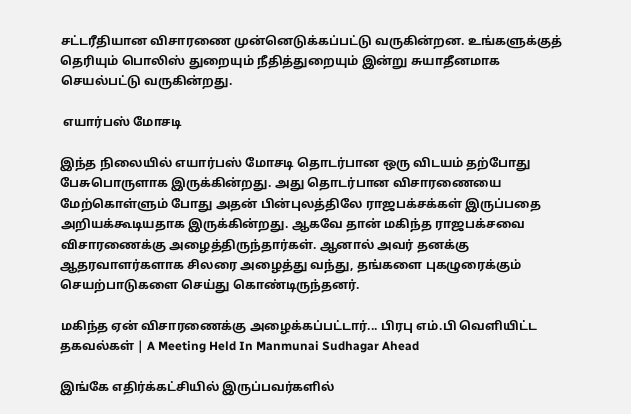சட்டரீதியான விசாரணை முன்னெடுக்கப்பட்டு வருகின்றன. உங்களுக்குத் தெரியும் பொலிஸ் துறையும் நீதித்துறையும் இன்று சுயாதீனமாக செயல்பட்டு வருகின்றது.

 எயார்பஸ் மோசடி

இந்த நிலையில் எயார்பஸ் மோசடி தொடர்பான ஒரு விடயம் தற்போது பேசுபொருளாக இருக்கின்றது. அது தொடர்பான விசாரணையை மேற்கொள்ளும் போது அதன் பின்புலத்திலே ராஜபக்சக்கள் இருப்பதை அறியக்கூடியதாக இருக்கின்றது. ஆகவே தான் மகிந்த ராஜபக்சவை விசாரணைக்கு அழைத்திருந்தார்கள். ஆனால் அவர் தனக்கு ஆதரவாளர்களாக சிலரை அழைத்து வந்து, தங்களை புகழுரைக்கும் செயற்பாடுகளை செய்து கொண்டிருந்தனர்.

மகிந்த ஏன் விசாரணைக்கு அழைக்கப்பட்டார்... பிரபு எம்.பி வெளியிட்ட தகவல்கள் | A Meeting Held In Manmunai Sudhagar Ahead

இங்கே எதிர்க்கட்சியில் இருப்பவர்களில்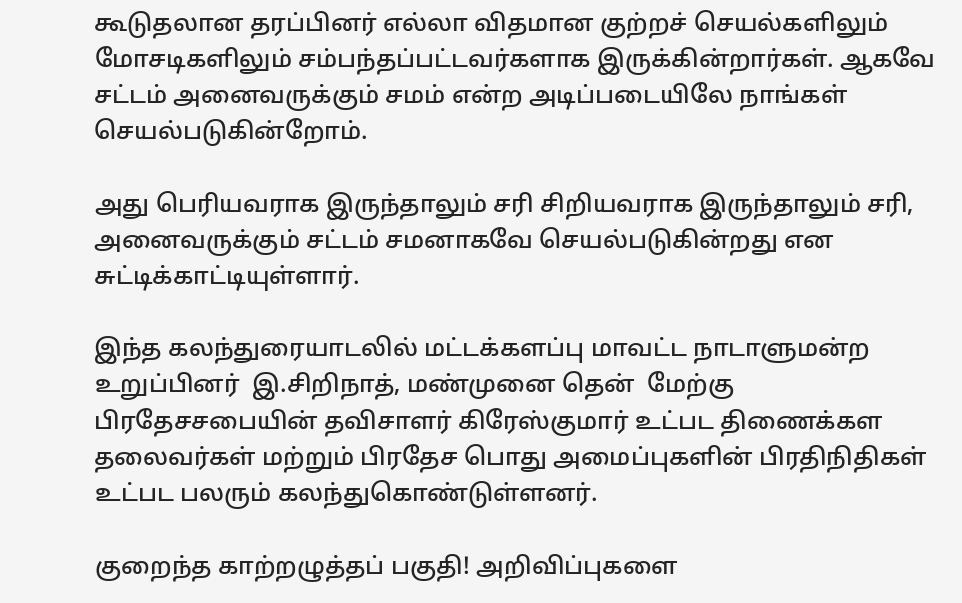கூடுதலான தரப்பினர் எல்லா விதமான குற்றச் செயல்களிலும் மோசடிகளிலும் சம்பந்தப்பட்டவர்களாக இருக்கின்றார்கள். ஆகவே சட்டம் அனைவருக்கும் சமம் என்ற அடிப்படையிலே நாங்கள் செயல்படுகின்றோம்.

அது பெரியவராக இருந்தாலும் சரி சிறியவராக இருந்தாலும் சரி, அனைவருக்கும் சட்டம் சமனாகவே செயல்படுகின்றது என சுட்டிக்காட்டியுள்ளார்.

இந்த கலந்துரையாடலில் மட்டக்களப்பு மாவட்ட நாடாளுமன்ற உறுப்பினர்  இ.சிறிநாத், மண்முனை தென்  மேற்கு பிரதேசசபையின் தவிசாளர் கிரேஸ்குமார் உட்பட திணைக்கள தலைவர்கள் மற்றும் பிரதேச பொது அமைப்புகளின் பிரதிநிதிகள் உட்பட பலரும் கலந்துகொண்டுள்ளனர்.

குறைந்த காற்றழுத்தப் பகுதி! அறிவிப்புகளை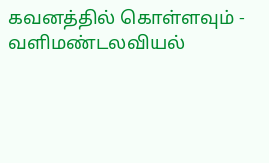கவனத்தில் கொள்ளவும் - வளிமண்டலவியல்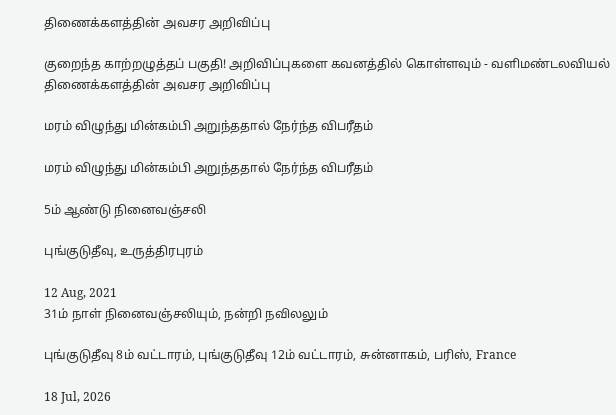திணைக்களத்தின் அவசர அறிவிப்பு

குறைந்த காற்றழுத்தப் பகுதி! அறிவிப்புகளை கவனத்தில் கொள்ளவும் - வளிமண்டலவியல் திணைக்களத்தின் அவசர அறிவிப்பு

மரம் விழுந்து மின்கம்பி அறுந்ததால் நேர்ந்த விபரீதம்

மரம் விழுந்து மின்கம்பி அறுந்ததால் நேர்ந்த விபரீதம்

5ம் ஆண்டு நினைவஞ்சலி

புங்குடுதீவு, உருத்திரபுரம்

12 Aug, 2021
31ம் நாள் நினைவஞ்சலியும், நன்றி நவிலலும்

புங்குடுதீவு 8ம் வட்டாரம், புங்குடுதீவு 12ம் வட்டாரம், சுன்னாகம், பரிஸ், France

18 Jul, 2026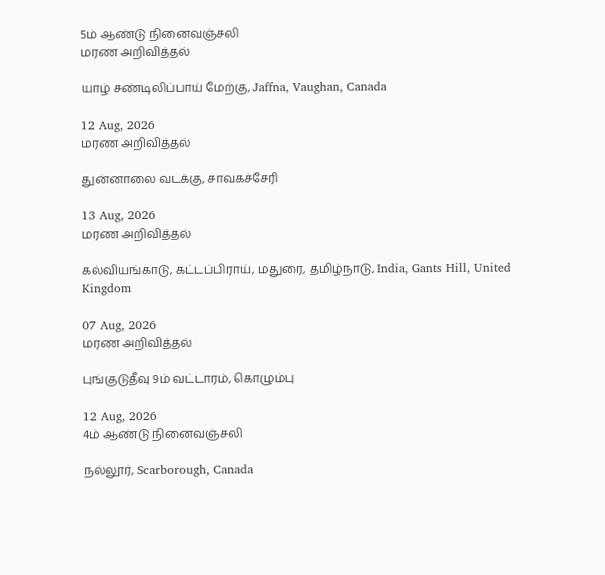5ம் ஆண்டு நினைவஞ்சலி
மரண அறிவித்தல்

யாழ் சண்டிலிப்பாய் மேற்கு, Jaffna, Vaughan, Canada

12 Aug, 2026
மரண அறிவித்தல்

துன்னாலை வடக்கு, சாவகச்சேரி

13 Aug, 2026
மரண அறிவித்தல்

கல்வியங்காடு, கட்டப்பிராய், மதுரை, தமிழ்நாடு, India, Gants Hill, United Kingdom

07 Aug, 2026
மரண அறிவித்தல்

புங்குடுதீவு 9ம் வட்டாரம், கொழும்பு

12 Aug, 2026
4ம் ஆண்டு நினைவஞ்சலி

நல்லூர், Scarborough, Canada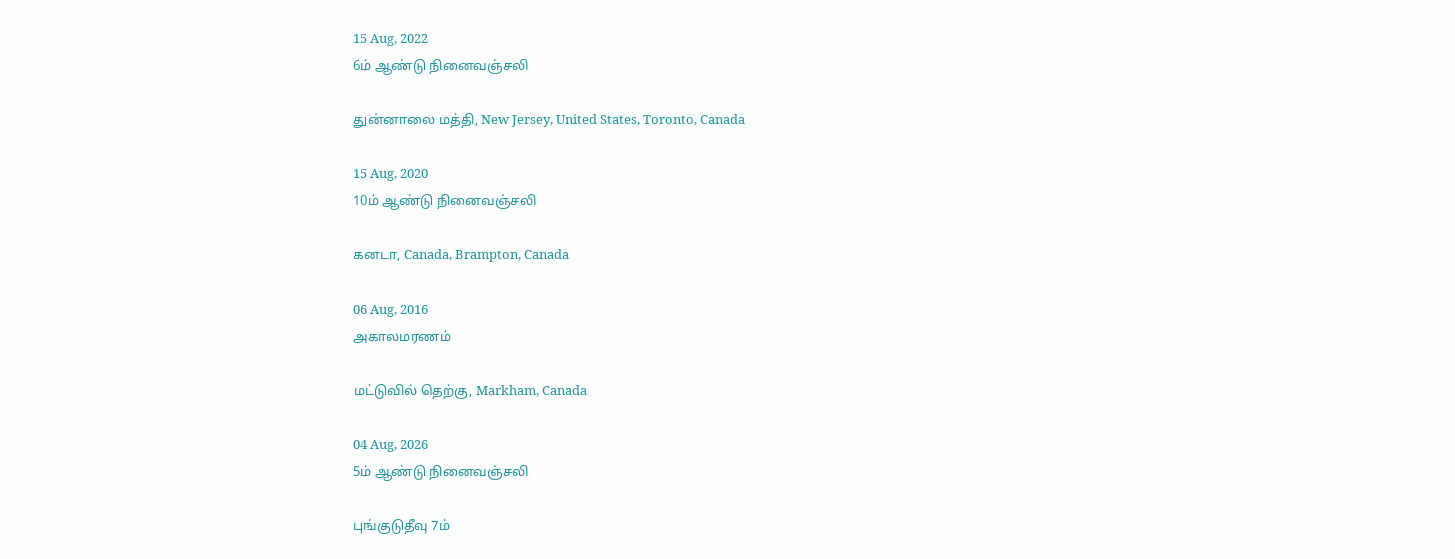15 Aug, 2022
6ம் ஆண்டு நினைவஞ்சலி

துன்னாலை மத்தி, New Jersey, United States, Toronto, Canada

15 Aug, 2020
10ம் ஆண்டு நினைவஞ்சலி

கனடா, Canada, Brampton, Canada

06 Aug, 2016
அகாலமரணம்

மட்டுவில் தெற்கு, Markham, Canada

04 Aug, 2026
5ம் ஆண்டு நினைவஞ்சலி

புங்குடுதீவு 7ம்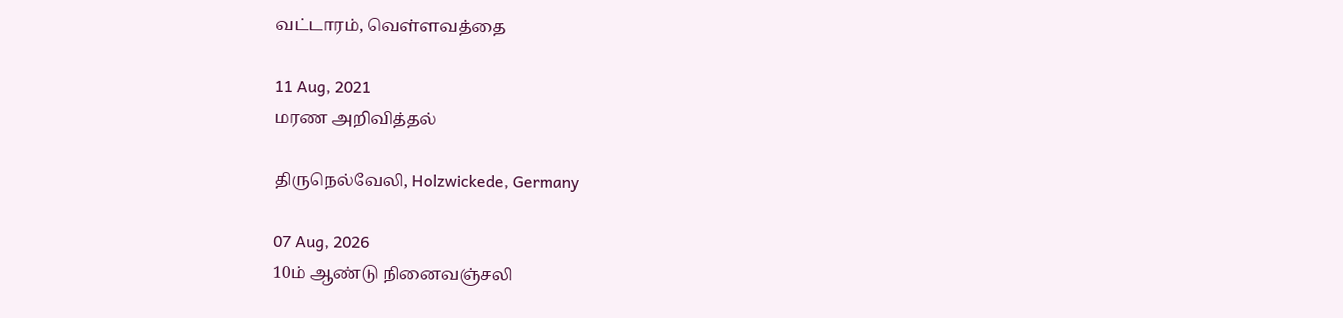வட்டாரம், வெள்ளவத்தை

11 Aug, 2021
மரண அறிவித்தல்

திருநெல்வேலி, Holzwickede, Germany

07 Aug, 2026
10ம் ஆண்டு நினைவஞ்சலி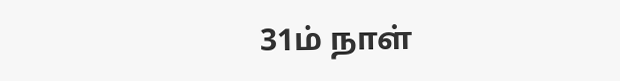31ம் நாள்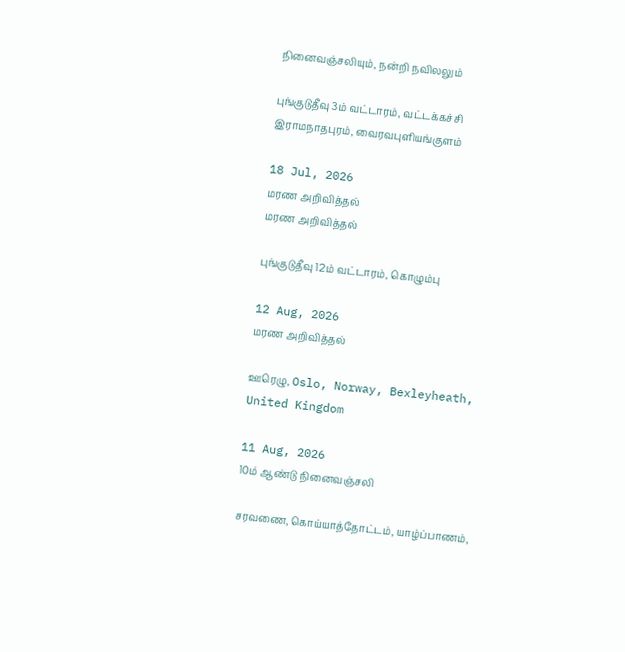நினைவஞ்சலியும், நன்றி நவிலலும்

புங்குடுதீவு 3ம் வட்டாரம், வட்டக்கச்சி இராமநாதபுரம், வைரவபுளியங்குளம்

18 Jul, 2026
மரண அறிவித்தல்
மரண அறிவித்தல்

புங்குடுதீவு 12ம் வட்டாரம், கொழும்பு

12 Aug, 2026
மரண அறிவித்தல்

ஊரெழு, Oslo, Norway, Bexleyheath, United Kingdom

11 Aug, 2026
10ம் ஆண்டு நினைவஞ்சலி

சரவணை, கொய்யாத்தோட்டம், யாழ்ப்பாணம்,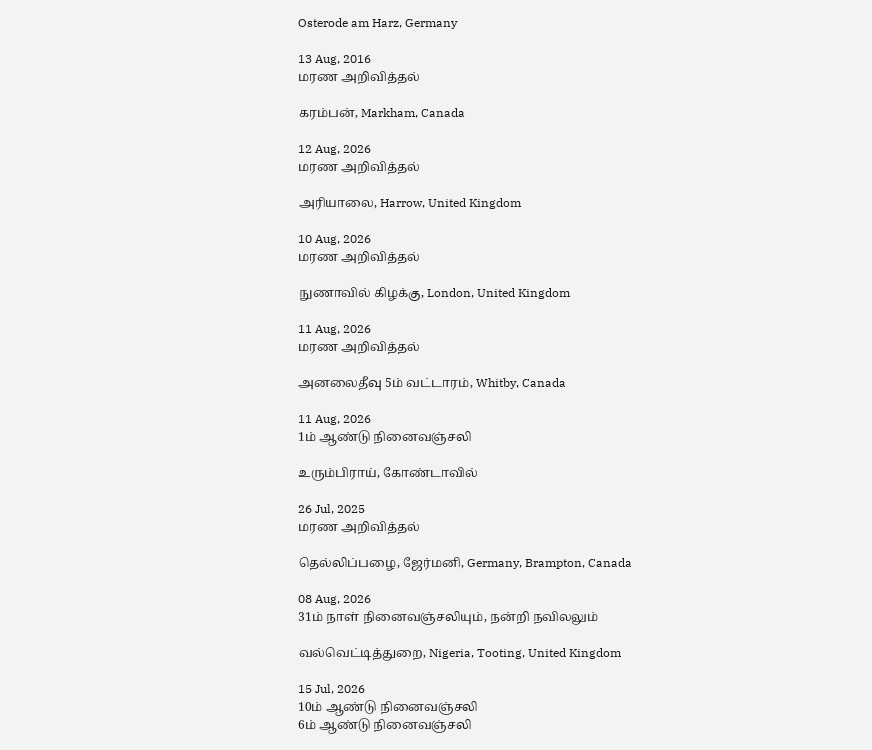Osterode am Harz, Germany

13 Aug, 2016
மரண அறிவித்தல்

கரம்பன், Markham, Canada

12 Aug, 2026
மரண அறிவித்தல்

அரியாலை, Harrow, United Kingdom

10 Aug, 2026
மரண அறிவித்தல்

நுணாவில் கிழக்கு, London, United Kingdom

11 Aug, 2026
மரண அறிவித்தல்

அனலைதீவு 5ம் வட்டாரம், Whitby, Canada

11 Aug, 2026
1ம் ஆண்டு நினைவஞ்சலி

உரும்பிராய், கோண்டாவில்

26 Jul, 2025
மரண அறிவித்தல்

தெல்லிப்பழை, ஜேர்மனி, Germany, Brampton, Canada

08 Aug, 2026
31ம் நாள் நினைவஞ்சலியும், நன்றி நவிலலும்

வல்வெட்டித்துறை, Nigeria, Tooting, United Kingdom

15 Jul, 2026
10ம் ஆண்டு நினைவஞ்சலி
6ம் ஆண்டு நினைவஞ்சலி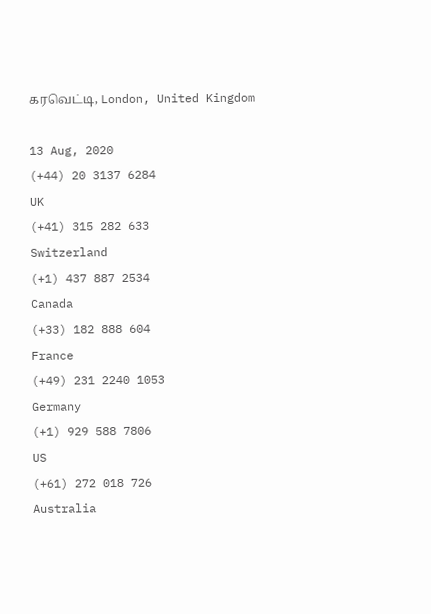கரவெட்டி, London, United Kingdom

13 Aug, 2020
(+44) 20 3137 6284
UK
(+41) 315 282 633
Switzerland
(+1) 437 887 2534
Canada
(+33) 182 888 604
France
(+49) 231 2240 1053
Germany
(+1) 929 588 7806
US
(+61) 272 018 726
Australia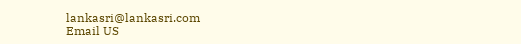lankasri@lankasri.com
Email US